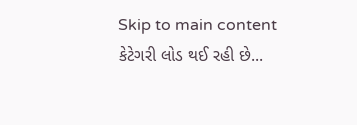Skip to main content
કેટેગરી લોડ થઈ રહી છે...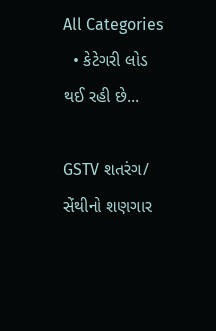All Categories
  • કેટેગરી લોડ થઈ રહી છે...

GSTV શતરંગ/ સેંથીનો શણગાર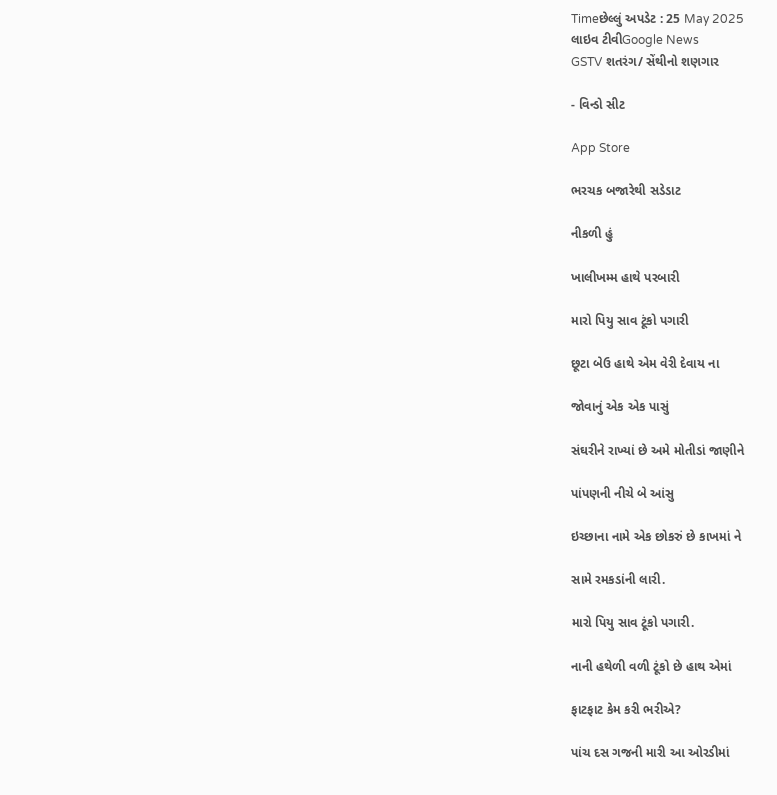Timeછેલ્લું અપડેટ : 25 May 2025
લાઇવ ટીવીGoogle News
GSTV શતરંગ/ સેંથીનો શણગાર

- વિન્ડો સીટ

App Store

ભરચક બજારેથી સડેડાટ

નીકળી હું

ખાલીખમ્મ હાથે પરબારી

મારો પિયુ સાવ ટૂંકો પગારી

છૂટા બેઉ હાથે એમ વેરી દેવાય ના

જોવાનું એક એક પાસું

સંઘરીને રાખ્યાં છે અમે મોતીડાં જાણીને

પાંપણની નીચે બે આંસુ

ઇચ્છાના નામે એક છોકરું છે કાખમાં ને

સામે રમકડાંની લારી.

મારો પિયુ સાવ ટૂંકો પગારી.

નાની હથેળી વળી ટૂંકો છે હાથ એમાં

ફાટફાટ કેમ કરી ભરીએ?

પાંચ દસ ગજની મારી આ ઓરડીમાં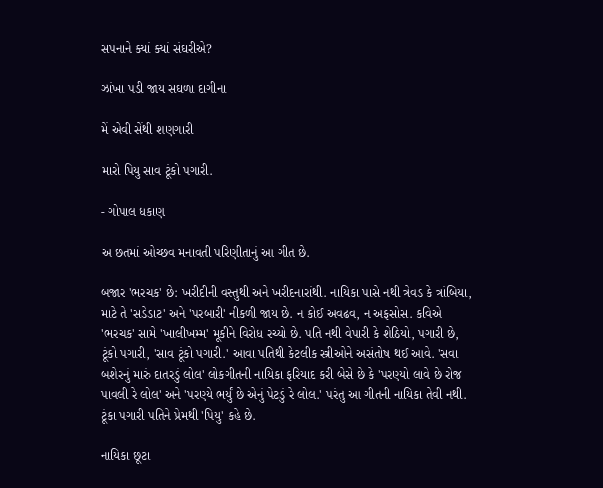સપનાને ક્યાં ક્યાં સંઘરીએ?

ઝાંખા પડી જાય સઘળા દાગીના

મેં એવી સેંથી શણગારી

મારો પિયુ સાવ ટૂંકો પગારી.

- ગોપાલ ધકાણ

અ છતમાં ઓચ્છવ મનાવતી પરિણીતાનું આ ગીત છે.

બજાર 'ભરચક' છે: ખરીદીની વસ્તુથી અને ખરીદનારાંથી. નાયિકા પાસે નથી ત્રેવડ કે ત્રાંબિયા, માટે તે 'સડેડાટ' અને 'પરબારી' નીકળી જાય છે. ન કોઈ અવઢવ, ન અફસોસ. કવિએ 'ભરચક' સામે 'ખાલીખમ્મ' મૂકીને વિરોધ રચ્યો છે. પતિ નથી વેપારી કે શેઠિયો, પગારી છે, ટૂંકો પગારી, 'સાવ ટૂંકો પગારી.' આવા પતિથી કેટલીક સ્ત્રીઓને અસંતોષ થઈ આવે. 'સવા બશેરનું મારું દાતરડું લોલ' લોકગીતની નાયિકા ફરિયાદ કરી બેસે છે કે 'પરણ્યો લાવે છે રોજ પાવલી રે લોલ' અને 'પરણ્યે ભર્યું છે એનું પેટડું રે લોલ.' પરંતુ આ ગીતની નાયિકા તેવી નથી. ટૂંકા પગારી પતિને પ્રેમથી 'પિયુ' કહે છે.

નાયિકા છૂટા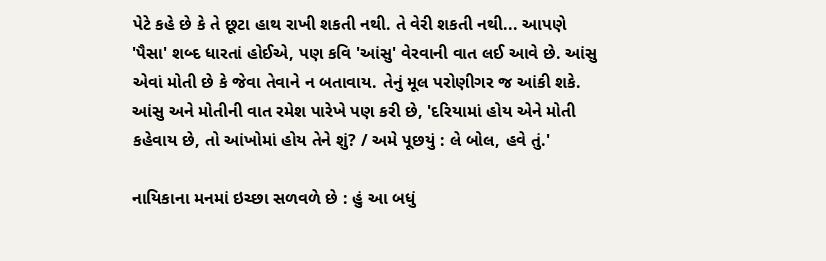પેટે કહે છે કે તે છૂટા હાથ રાખી શકતી નથી. તે વેરી શકતી નથી... આપણે 'પૈસા' શબ્દ ધારતાં હોઈએ, પણ કવિ 'આંસુ' વેરવાની વાત લઈ આવે છે. આંસુ એવાં મોતી છે કે જેવા તેવાને ન બતાવાય. તેનું મૂલ પરોણીગર જ આંકી શકે. આંસુ અને મોતીની વાત રમેશ પારેખે પણ કરી છે, 'દરિયામાં હોય એને મોતી કહેવાય છે, તો આંખોમાં હોય તેને શું? / અમે પૂછયું : લે બોલ, હવે તું.'

નાયિકાના મનમાં ઇચ્છા સળવળે છે : હું આ બધું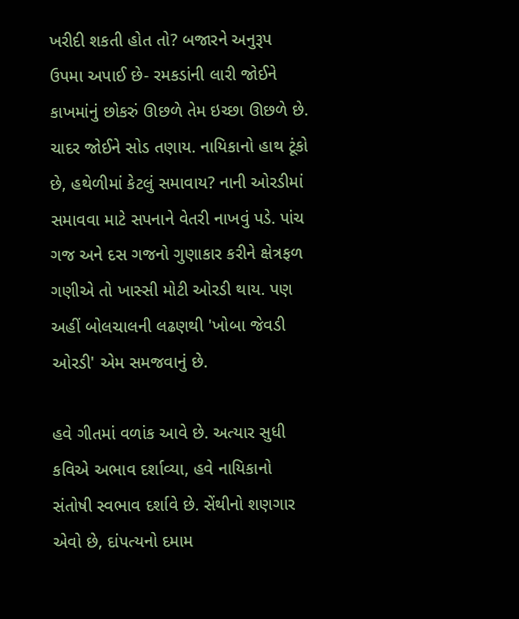ખરીદી શકતી હોત તો? બજારને અનુરૂપ ઉપમા અપાઈ છે- રમકડાંની લારી જોઈને કાખમાંનું છોકરું ઊછળે તેમ ઇચ્છા ઊછળે છે. ચાદર જોઈને સોડ તણાય. નાયિકાનો હાથ ટૂંકો છે, હથેળીમાં કેટલું સમાવાય? નાની ઓરડીમાં સમાવવા માટે સપનાને વેતરી નાખવું પડે. પાંચ ગજ અને દસ ગજનો ગુણાકાર કરીને ક્ષેત્રફળ ગણીએ તો ખાસ્સી મોટી ઓરડી થાય. પણ અહીં બોલચાલની લઢણથી 'ખોબા જેવડી ઓરડી' એમ સમજવાનું છે.

હવે ગીતમાં વળાંક આવે છે. અત્યાર સુધી કવિએ અભાવ દર્શાવ્યા, હવે નાયિકાનો સંતોષી સ્વભાવ દર્શાવે છે. સેંથીનો શણગાર એવો છે, દાંપત્યનો દમામ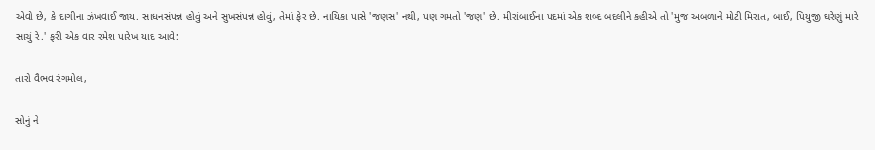એવો છે, કે દાગીના ઝંખવાઈ જાય. સાધનસંપન્ન હોવું અને સુખસંપન્ન હોવું, તેમાં ફેર છે. નાયિકા પાસે 'જણસ' નથી, પણ ગમતો 'જણ' છે. મીરાંબાઈના પદમાં એક શબ્દ બદલીને કહીએ તો 'મુજ અબળાને મોટી મિરાત, બાઈ, પિયુજી ઘરેણું મારે સાચું રે.' ફરી એક વાર રમેશ પારેખ યાદ આવે:

તારો વૈભવ રંગમોલ,

સોનું ને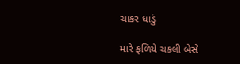ચાકર ધાડું

મારે ફળિયે ચકલી બેસે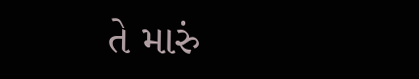તે મારું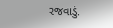રજવાડું.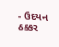- ઉદયન ઠક્કર